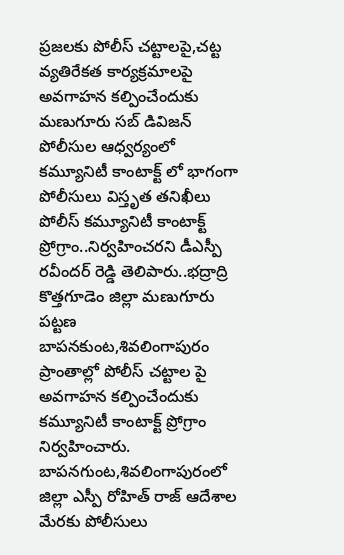ప్రజలకు పోలీస్ చట్టాలపై,చట్ట వ్యతిరేకత కార్యక్రమాలపై అవగాహన కల్పించేందుకు మణుగూరు సబ్ డివిజన్ పోలీసుల ఆధ్వర్యంలో కమ్యూనిటీ కాంటాక్ట్ లో భాగంగా పోలీసులు విస్తృత తనిఖీలు పోలీస్ కమ్యూనిటీ కాంటాక్ట్ ప్రోగ్రాం..నిర్వహించరని డీఎస్పీ రవీందర్ రెడ్డి తెలిపారు..భద్రాద్రి కొత్తగూడెం జిల్లా మణుగూరు పట్టణ బాపనకుంట,శివలింగాపురం ప్రాంతాల్లో పోలీస్ చట్టాల పై అవగాహన కల్పించేందుకు కమ్యూనిటీ కాంటాక్ట్ ప్రోగ్రాం నిర్వహించారు. బాపనగుంట,శివలింగాపురంలో జిల్లా ఎస్పీ రోహిత్ రాజ్ ఆదేశాల మేరకు పోలీసులు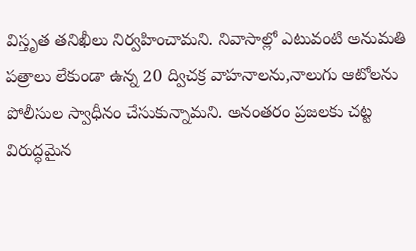విస్తృత తనిఖీలు నిర్వహించామని. నివాసాల్లో ఎటువంటి అనుమతి పత్రాలు లేకుండా ఉన్న 20 ద్విచక్ర వాహనాలను,నాలుగు ఆటోలను పోలీసుల స్వాధీనం చేసుకున్నామని. అనంతరం ప్రజలకు చట్ట విరుద్ధమైన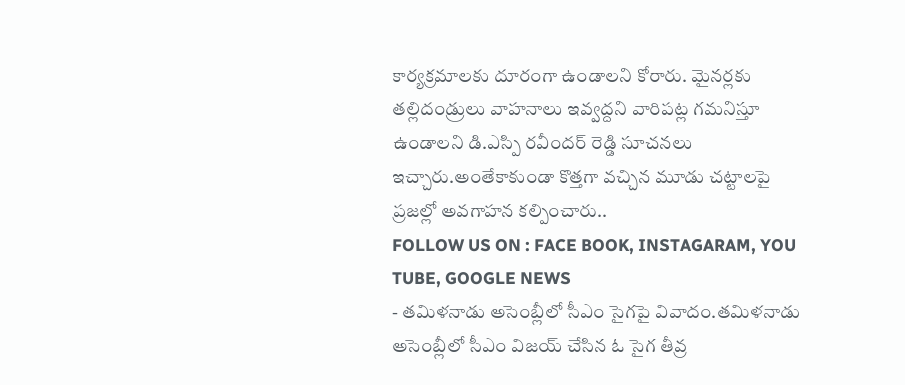కార్యక్రమాలకు దూరంగా ఉండాలని కోరారు. మైనర్లకు తల్లిదండ్రులు వాహనాలు ఇవ్వద్దని వారిపట్ల గమనిస్తూ ఉండాలని డి.ఎస్పి రవీందర్ రెడ్డి సూచనలు ఇచ్చారు.అంతేకాకుండా కొత్తగా వచ్చిన మూడు చట్టాలపై ప్రజల్లో అవగాహన కల్పించారు..
FOLLOW US ON : FACE BOOK, INSTAGARAM, YOU TUBE, GOOGLE NEWS
- తమిళనాడు అసెంబ్లీలో సీఎం సైగపై వివాదం.తమిళనాడు అసెంబ్లీలో సీఎం విజయ్ చేసిన ఓ సైగ తీవ్ర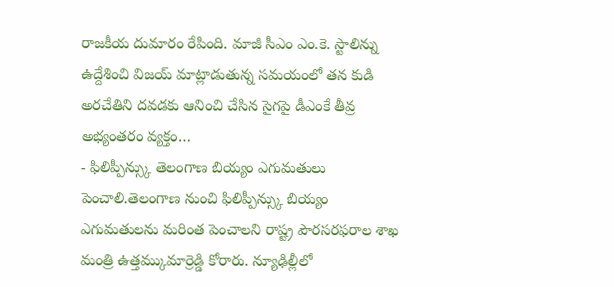రాజకీయ దుమారం రేపింది. మాజీ సీఎం ఎం.కె. స్టాలిన్ను ఉద్దేశించి విజయ్ మాట్లాడుతున్న సమయంలో తన కుడి అరచేతిని దవడకు ఆనించి చేసిన సైగపై డీఎంకే తీవ్ర అభ్యంతరం వ్యక్తం…
- ఫిలిప్పీన్స్కు తెలంగాణ బియ్యం ఎగుమతులు పెంచాలి.తెలంగాణ నుంచి ఫిలిప్పీన్స్కు బియ్యం ఎగుమతులను మరింత పెంచాలని రాష్ట్ర పౌరసరఫరాల శాఖ మంత్రి ఉత్తమ్కుమార్రెడ్డి కోరారు. న్యూఢిల్లీలో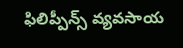ఫిలిప్పీన్స్ వ్యవసాయ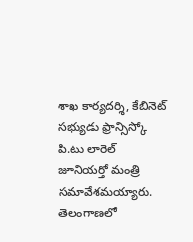శాఖ కార్యదర్శి, కేబినెట్ సభ్యుడు ఫ్రాన్సిస్కో పి.టు లారెల్ జూనియర్తో మంత్రి సమావేశమయ్యారు. తెలంగాణలో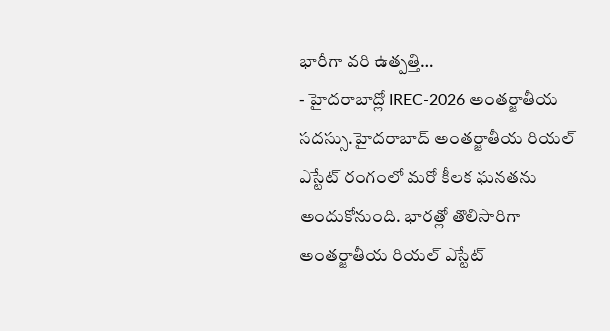భారీగా వరి ఉత్పత్తి…
- హైదరాబాద్లో IREC-2026 అంతర్జాతీయ సదస్సు.హైదరాబాద్ అంతర్జాతీయ రియల్ ఎస్టేట్ రంగంలో మరో కీలక ఘనతను అందుకోనుంది. భారత్లో తొలిసారిగా అంతర్జాతీయ రియల్ ఎస్టేట్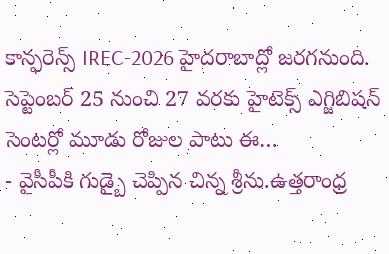కాన్ఫరెన్స్ IREC-2026 హైదరాబాద్లో జరగనుంది. సెప్టెంబర్ 25 నుంచి 27 వరకు హైటెక్స్ ఎగ్జిబిషన్ సెంటర్లో మూడు రోజుల పాటు ఈ…
- వైసీపీకి గుడ్బై చెప్పిన చిన్న శ్రీను.ఉత్తరాంధ్ర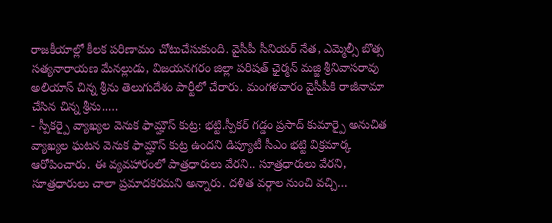రాజకీయాల్లో కీలక పరిణామం చోటుచేసుకుంది. వైసీపీ సీనియర్ నేత, ఎమ్మెల్సీ బొత్స సత్యనారాయణ మేనల్లుడు, విజయనగరం జిల్లా పరిషత్ ఛైర్మన్ మజ్జి శ్రీనివాసరావు అలియాస్ చిన్న శ్రీను తెలుగుదేశం పార్టీలో చేరారు. మంగళవారం వైసీపీకి రాజీనామా చేసిన చిన్న శ్రీను..…
- స్పీకర్పై వ్యాఖ్యల వెనుక ఫామ్హౌస్ కుట్ర: భట్టి.స్పీకర్ గడ్డం ప్రసాద్ కుమార్పై అనుచిత వ్యాఖ్యల ఘటన వెనుక ఫామ్హౌస్ కుట్ర ఉందని డిప్యూటీ సీఎం భట్టి విక్రమార్క ఆరోపించారు. ఈ వ్యవహారంలో పాత్రధారులు వేరని.. సూత్రధారులు వేరని, సూత్రధారులు చాలా ప్రమాదకరమని అన్నారు. దళిత వర్గాల నుంచి వచ్చి…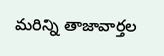మరిన్ని తాజావార్తల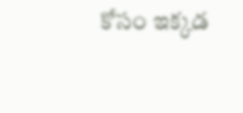కోసం ఇక్కడ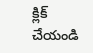క్లిక్ చేయండి